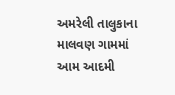અમરેલી તાલુકાના માલવણ ગામમાં આમ આદમી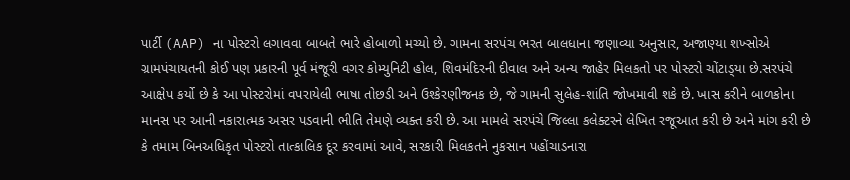પાર્ટી (AAP) ના પોસ્ટરો લગાવવા બાબતે ભારે હોબાળો મચ્યો છે. ગામના સરપંચ ભરત બાલધાના જણાવ્યા અનુસાર, અજાણ્યા શખ્સોએ ગ્રામપંચાયતની કોઈ પણ પ્રકારની પૂર્વ મંજૂરી વગર કોમ્યુનિટી હોલ, શિવમંદિરની દીવાલ અને અન્ય જાહેર મિલકતો પર પોસ્ટરો ચોંટાડ્‌યા છે.સરપંચે આક્ષેપ કર્યો છે કે આ પોસ્ટરોમાં વપરાયેલી ભાષા તોછડી અને ઉશ્કેરણીજનક છે, જે ગામની સુલેહ-શાંતિ જોખમાવી શકે છે. ખાસ કરીને બાળકોના માનસ પર આની નકારાત્મક અસર પડવાની ભીતિ તેમણે વ્યક્ત કરી છે. આ મામલે સરપંચે જિલ્લા કલેક્ટરને લેખિત રજૂઆત કરી છે અને માંગ કરી છે કે તમામ બિનઅધિકૃત પોસ્ટરો તાત્કાલિક દૂર કરવામાં આવે, સરકારી મિલકતને નુકસાન પહોંચાડનારા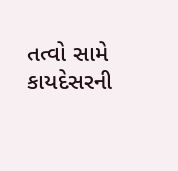તત્વો સામે કાયદેસરની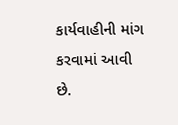કાર્યવાહીની માંગ કરવામાં આવી છે.